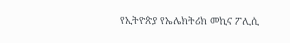የኢትዮጵያ የኤሌክትሪክ መኪና ፖሊሲ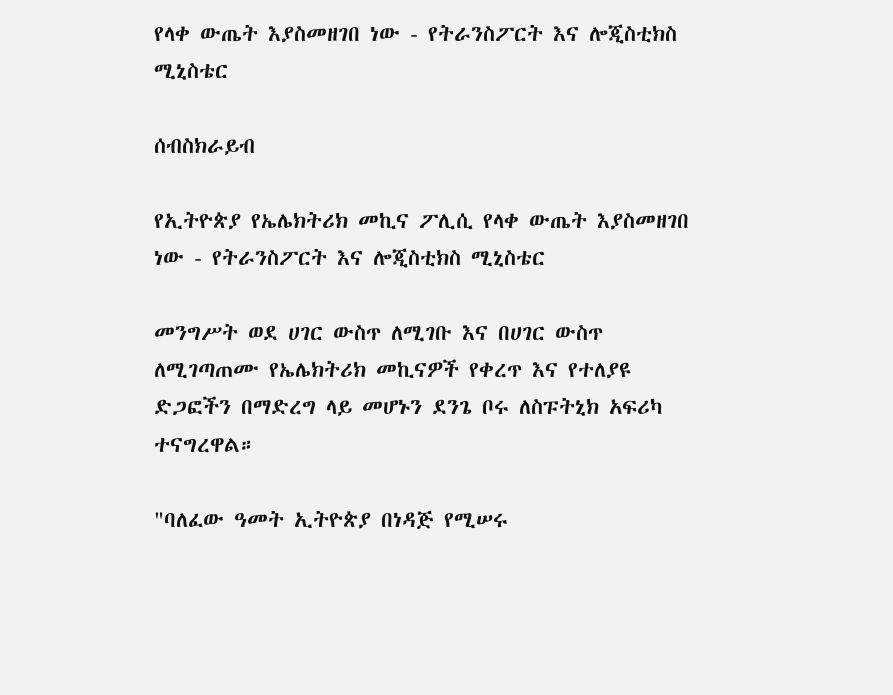የላቀ ውጤት እያስመዘገበ ነው - የትራንስፖርት እና ሎጂስቲክስ ሚኒስቴር

ሰብስክራይብ

የኢትዮጵያ የኤሌክትሪክ መኪና ፖሊሲ የላቀ ውጤት እያስመዘገበ ነው - የትራንስፖርት እና ሎጂስቲክስ ሚኒስቴር

መንግሥት ወደ ሀገር ውስጥ ለሚገቡ እና በሀገር ውስጥ ለሚገጣጠሙ የኤሌክትሪክ መኪናዎች የቀረጥ እና የተለያዩ ድጋፎችን በማድረግ ላይ መሆኑን ደንጌ ቦሩ ለስፑትኒክ አፍሪካ ተናግረዋል።

"ባለፈው ዓመት ኢትዮጵያ በነዳጅ የሚሠሩ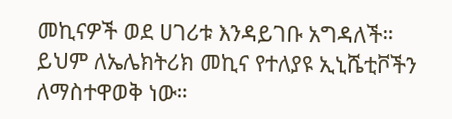መኪናዎች ወደ ሀገሪቱ እንዳይገቡ አግዳለች። ይህም ለኤሌክትሪክ መኪና የተለያዩ ኢኒሼቲቮችን ለማስተዋወቅ ነው።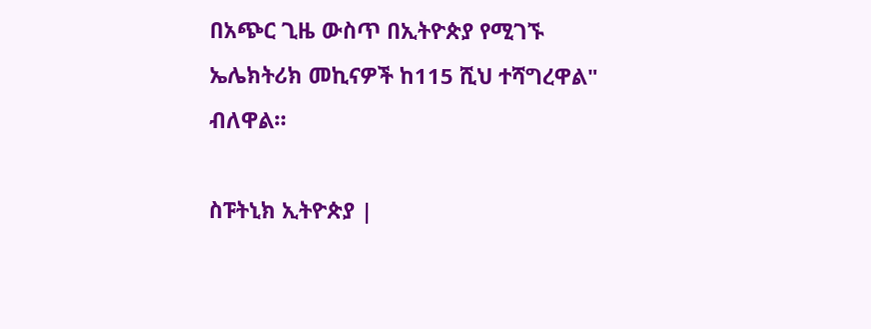በአጭር ጊዜ ውስጥ በኢትዮጵያ የሚገኙ ኤሌክትሪክ መኪናዎች ከ115 ሺህ ተሻግረዋል" ብለዋል።

ስፑትኒክ ኢትዮጵያ |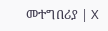መተግበሪያ | X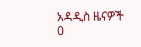አዳዲስ ዜናዎች
0